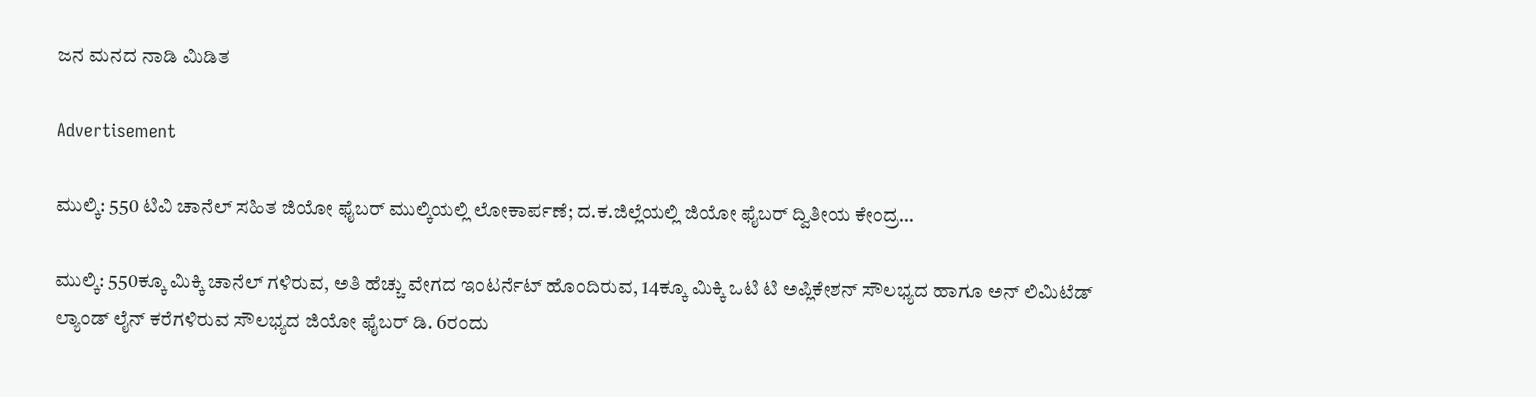ಜನ ಮನದ ನಾಡಿ ಮಿಡಿತ

Advertisement

ಮುಲ್ಕಿ: 550 ಟಿವಿ ಚಾನೆಲ್ ಸಹಿತ ಜಿಯೋ ಫೈಬರ್ ಮುಲ್ಕಿಯಲ್ಲಿ ಲೋಕಾರ್ಪಣೆ; ದ.ಕ.ಜಿಲ್ಲೆಯಲ್ಲಿ ಜಿಯೋ ಫೈಬರ್ ದ್ವಿತೀಯ ಕೇಂದ್ರ…

ಮುಲ್ಕಿ: 550ಕ್ಕೂ ಮಿಕ್ಕಿ ಚಾನೆಲ್ ಗಳಿರುವ, ಅತಿ ಹೆಚ್ಚು ವೇಗದ ಇಂಟರ್ನೆಟ್ ಹೊಂದಿರುವ, 14ಕ್ಕೂ ಮಿಕ್ಕಿ ಒಟಿ ಟಿ ಅಪ್ಲಿಕೇಶನ್ ಸೌಲಭ್ಯದ ಹಾಗೂ ಅನ್ ಲಿಮಿಟೆಡ್ ಲ್ಯಾಂಡ್ ಲೈನ್ ಕರೆಗಳಿರುವ ಸೌಲಭ್ಯದ ಜಿಯೋ ಫೈಬರ್ ಡಿ. 6ರಂದು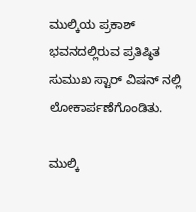ಮುಲ್ಕಿಯ ಪ್ರಕಾಶ್ ಭವನದಲ್ಲಿರುವ ಪ್ರತಿಷ್ಠಿತ ಸುಮುಖ ಸ್ಟಾರ್ ವಿಷನ್ ನಲ್ಲಿ ಲೋಕಾರ್ಪಣೆಗೊಂಡಿತು.

ಮುಲ್ಕಿ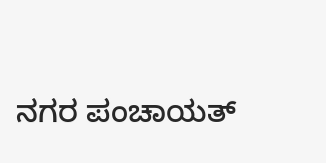ನಗರ ಪಂಚಾಯತ್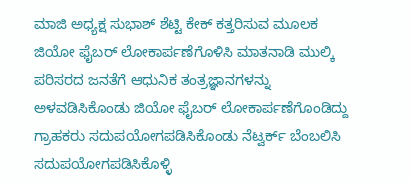ಮಾಜಿ ಅಧ್ಯಕ್ಷ ಸುಭಾಶ್ ಶೆಟ್ಟಿ ಕೇಕ್ ಕತ್ತರಿಸುವ ಮೂಲಕ ಜಿಯೋ ಫೈಬರ್ ಲೋಕಾರ್ಪಣೆಗೊಳಿಸಿ ಮಾತನಾಡಿ ಮುಲ್ಕಿ ಪರಿಸರದ ಜನತೆಗೆ ಆಧುನಿಕ ತಂತ್ರಜ್ಞಾನಗಳನ್ನು ಅಳವಡಿಸಿಕೊಂಡು ಜಿಯೋ ಫೈಬರ್ ಲೋಕಾರ್ಪಣೆಗೊಂಡಿದ್ದು ಗ್ರಾಹಕರು ಸದುಪಯೋಗಪಡಿಸಿಕೊಂಡು ನೆಟ್ವರ್ಕ್ ಬೆಂಬಲಿಸಿ ಸದುಪಯೋಗಪಡಿಸಿಕೊಳ್ಳಿ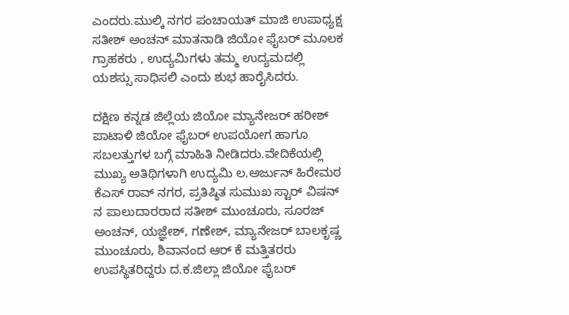ಎಂದರು.ಮುಲ್ಕಿ ನಗರ ಪಂಚಾಯತ್ ಮಾಜಿ ಉಪಾಧ್ಯಕ್ಷ ಸತೀಶ್ ಅಂಚನ್ ಮಾತನಾಡಿ ಜಿಯೋ ಫೈಬರ್ ಮೂಲಕ ಗ್ರಾಹಕರು , ಉದ್ಯಮಿಗಳು ತಮ್ಮ ಉದ್ಯಮದಲ್ಲಿ ಯಶಸ್ಸು ಸಾಧಿಸಲಿ ಎಂದು ಶುಭ ಹಾರೈಸಿದರು.

ದಕ್ಷಿಣ ಕನ್ನಡ ಜಿಲ್ಲೆಯ ಜಿಯೋ ಮ್ಯಾನೇಜರ್ ಹರೀಶ್ ಪಾಟಾಳಿ ಜಿಯೋ ಫೈಬರ್ ಉಪಯೋಗ ಹಾಗೂ ಸಬಲತ್ತುಗಳ ಬಗ್ಗೆ ಮಾಹಿತಿ ನೀಡಿದರು.ವೇದಿಕೆಯಲ್ಲಿ ಮುಖ್ಯ ಅತಿಥಿಗಳಾಗಿ ಉದ್ಯಮಿ ಲ.ಅರ್ಜುನ್ ಹಿರೇಮಠ ಕೆಎಸ್ ರಾವ್ ನಗರ, ಪ್ರತಿಷ್ಠಿತ ಸುಮುಖ ಸ್ಟಾರ್ ವಿಷನ್ ನ ಪಾಲುದಾರರಾದ ಸತೀಶ್ ಮುಂಚೂರು, ಸೂರಜ್ ಅಂಚನ್, ಯಜ್ಞೇಶ್, ಗಣೇಶ್, ಮ್ಯಾನೇಜರ್ ಬಾಲಕೃಷ್ಣ ಮುಂಚೂರು, ಶಿವಾನಂದ ಆರ್ ಕೆ ಮತ್ತಿತರರು ಉಪಸ್ಥಿತರಿದ್ದರು ದ.ಕ.ಜಿಲ್ಲಾ ಜಿಯೋ ಫೈಬರ್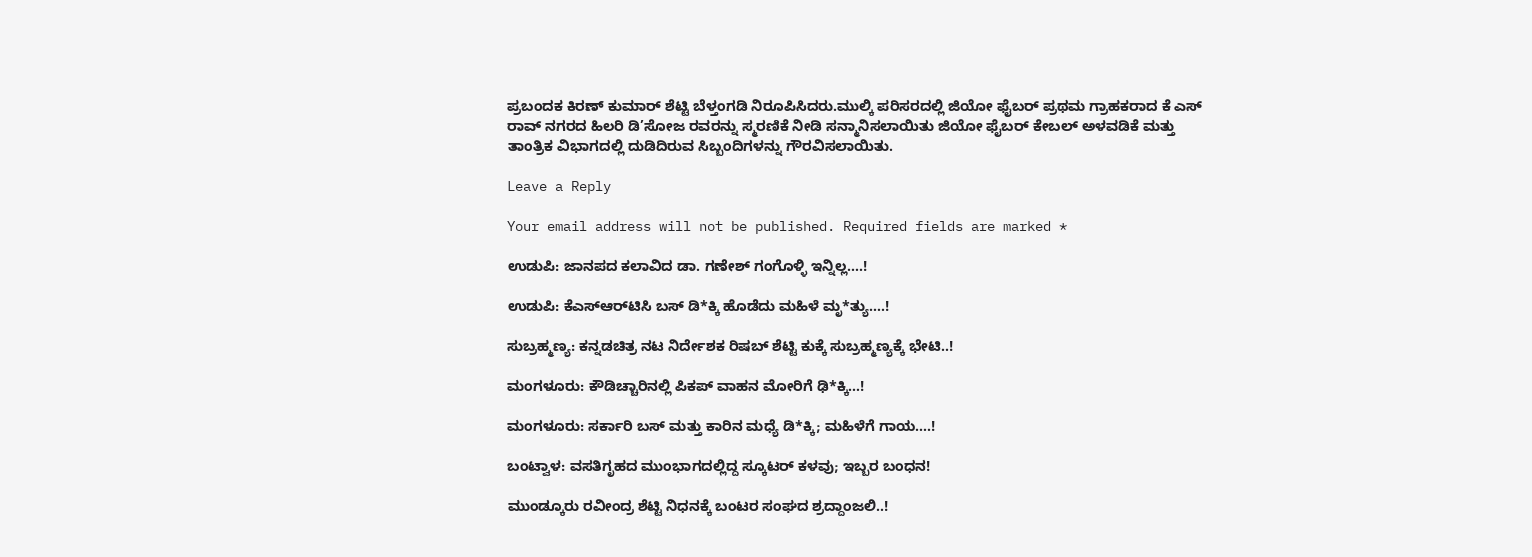ಪ್ರಬಂದಕ ಕಿರಣ್ ಕುಮಾರ್ ಶೆಟ್ಟಿ ಬೆಳ್ತಂಗಡಿ ನಿರೂಪಿಸಿದರು.ಮುಲ್ಕಿ ಪರಿಸರದಲ್ಲಿ ಜಿಯೋ ಫೈಬರ್ ಪ್ರಥಮ ಗ್ರಾಹಕರಾದ ಕೆ ಎಸ್ ರಾವ್ ನಗರದ ಹಿಲರಿ ಡಿ’ಸೋಜ ರವರನ್ನು ಸ್ಮರಣಿಕೆ ನೀಡಿ ಸನ್ಮಾನಿಸಲಾಯಿತು ಜಿಯೋ ಫೈಬರ್ ಕೇಬಲ್ ಅಳವಡಿಕೆ ಮತ್ತು ತಾಂತ್ರಿಕ ವಿಭಾಗದಲ್ಲಿ ದುಡಿದಿರುವ ಸಿಬ್ಬಂದಿಗಳನ್ನು ಗೌರವಿಸಲಾಯಿತು.

Leave a Reply

Your email address will not be published. Required fields are marked *

ಉಡುಪಿ: ಜಾನಪದ ಕಲಾವಿದ ಡಾ. ಗಣೇಶ್ ಗಂಗೊಳ್ಳಿ ಇನ್ನಿಲ್ಲ….!

ಉಡುಪಿ: ಕೆಎಸ್‌ಆರ್‌ಟಿಸಿ ಬಸ್ ಡಿ*ಕ್ಕಿ ಹೊಡೆದು ಮಹಿಳೆ ಮೃ*ತ್ಯು….!

ಸುಬ್ರಹ್ಮಣ್ಯ: ಕನ್ನಡಚಿತ್ರ ನಟ ನಿರ್ದೇಶಕ ರಿಷಬ್ ಶೆಟ್ಟಿ ಕುಕ್ಕೆ ಸುಬ್ರಹ್ಮಣ್ಯಕ್ಕೆ ಭೇಟಿ..!

ಮಂಗಳೂರು: ಕೌಡಿಚ್ಚಾರಿನಲ್ಲಿ ಪಿಕಪ್ ವಾಹನ ಮೋರಿಗೆ ಢಿ*ಕ್ಕಿ…!

ಮಂಗಳೂರು: ಸರ್ಕಾರಿ ಬಸ್ ಮತ್ತು ಕಾರಿನ ಮಧ್ಯೆ ಡಿ*ಕ್ಕಿ; ಮಹಿಳೆಗೆ ಗಾಯ….!

ಬಂಟ್ವಾಳ: ವಸತಿಗೃಹದ ಮುಂಭಾಗದಲ್ಲಿದ್ದ ಸ್ಕೂಟರ್ ಕಳವು; ಇಬ್ಬರ ಬಂಧನ!

ಮುಂಡ್ಕೂರು ರವೀಂದ್ರ ಶೆಟ್ಟಿ ನಿಧನಕ್ಕೆ ಬಂಟರ ಸಂಘದ ಶ್ರದ್ದಾಂಜಲಿ..!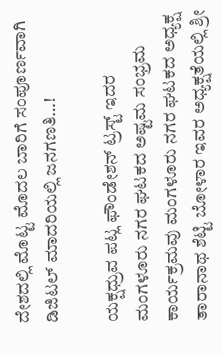ದೇಶದಲ್ಲಿ ಮೊಟ್ಟ ಮೊದಲ ಬಾರಿಗೆ ಸಂಪೂರ್ಣವಾಗಿ ಡಿಜಿಟಲ್ ಮಾದರಿಯಲ್ಲಿ ಜನಗಣತಿ…!

ಯಕ್ಷಧ್ರುವ ಪಟ್ಲ ಫೌಂಡೇಶನ್ ಟ್ರಸ್ಟ್ ಇದರ ಮಂಗಳೂರು ನಗರ ಘಟಕದ ಅಷ್ಟಮ ಸಂಭ್ರಮ ಕಾರ್ಯಕ್ರಮವು ಮಂಗಳೂರು ನಗರ ಘಟಕದ ಅಧ್ಯಕ್ಷ ತಾರಾನಾಥ ಶೆಟ್ಟಿ ಬೋಳಾರ ಇವರ ಅಧ್ಯಕ್ಷತೆಯಲ್ಲಿ ಶ್ರೀ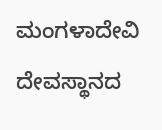ಮಂಗಳಾದೇವಿ ದೇವಸ್ಥಾನದ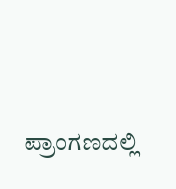ಪ್ರಾಂಗಣದಲ್ಲಿ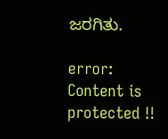ಜರಗಿತು.

error: Content is protected !!